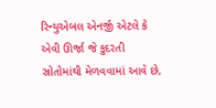રિન્યુએબલ એનર્જી એટલે કે એવી ઊર્જા જે કુદરતી સ્રોતોમાંથી મેળવવામાં આવે છે,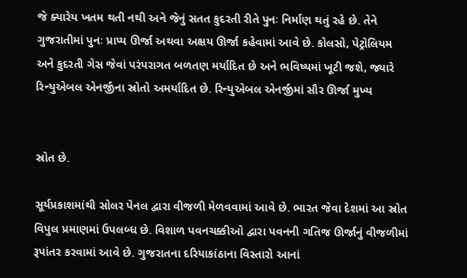જે ક્યારેય ખતમ થતી નથી અને જેનું સતત કુદરતી રીતે પુનઃ નિર્માણ થતું રહે છે. તેને ગુજરાતીમાં પુનઃ પ્રાપ્ય ઊર્જા અથવા અક્ષય ઊર્જા કહેવામાં આવે છે. કોલસો, પેટ્રોલિયમ અને કુદરતી ગેસ જેવાં પરંપરાગત બળતણ મર્યાદિત છે અને ભવિષ્યમાં ખૂટી જશે, જ્યારે રિન્યુએબલ એનર્જીના સ્રોતો અમર્યાદિત છે. રિન્યુએબલ એનર્જીમાં સૌર ઊર્જા મુખ્ય


સ્રોત છે.

સૂર્યપ્રકાશમાંથી સોલર પેનલ દ્વારા વીજળી મેળવવામાં આવે છે. ભારત જેવા દેશમાં આ સ્રોત વિપુલ પ્રમાણમાં ઉપલબ્ધ છે. વિશાળ પવનચક્કીઓ દ્વારા પવનની ગતિજ ઊર્જાનું વીજળીમાં રૂપાંતર કરવામાં આવે છે. ગુજરાતના દરિયાકાંઠાના વિસ્તારો આનાં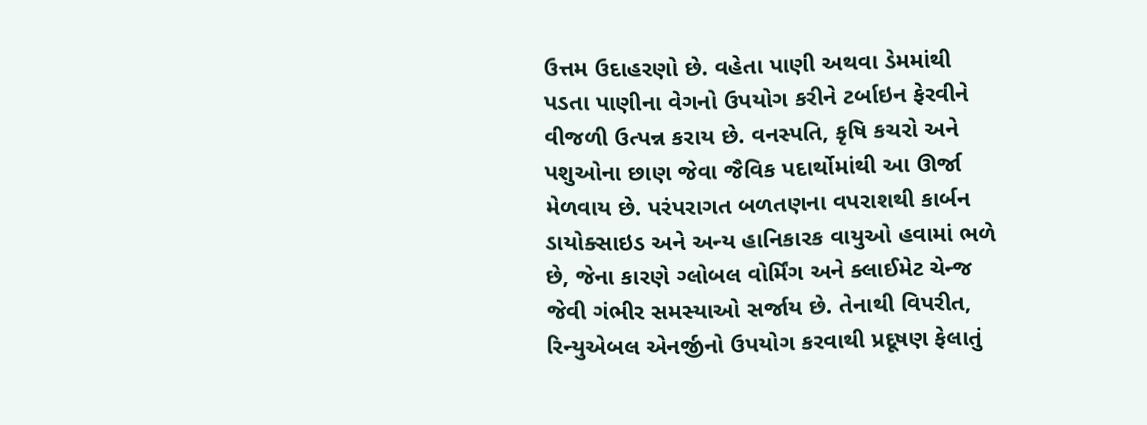ઉત્તમ ઉદાહરણો છે. વહેતા પાણી અથવા ડેમમાંથી પડતા પાણીના વેગનો ઉપયોગ કરીને ટર્બાઇન ફેરવીને વીજળી ઉત્પન્ન કરાય છે. વનસ્પતિ, કૃષિ કચરો અને પશુઓના છાણ જેવા જૈવિક પદાર્થોમાંથી આ ઊર્જા મેળવાય છે. પરંપરાગત બળતણના વપરાશથી કાર્બન ડાયોક્સાઇડ અને અન્ય હાનિકારક વાયુઓ હવામાં ભળે છે, જેના કારણે ગ્લોબલ વોર્મિંગ અને ક્લાઈમેટ ચેન્જ જેવી ગંભીર સમસ્યાઓ સર્જાય છે. તેનાથી વિપરીત, રિન્યુએબલ એનર્જીનો ઉપયોગ કરવાથી પ્રદૂષણ ફેલાતું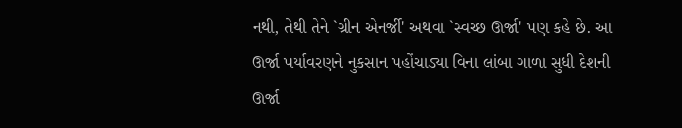નથી, તેથી તેને `ગ્રીન એનર્જી' અથવા `સ્વચ્છ ઊર્જા' પણ કહે છે. આ ઊર્જા પર્યાવરણને નુકસાન પહોંચાડ્યા વિના લાંબા ગાળા સુધી દેશની ઊર્જા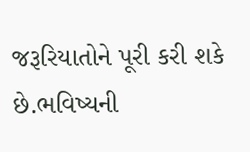જરૂરિયાતોને પૂરી કરી શકે છે.ભવિષ્યની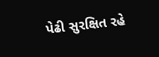પેઢી સુરક્ષિત રહે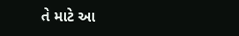તે માટે આ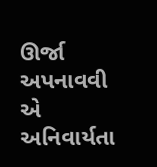ઊર્જા અપનાવવી એ અનિવાર્યતા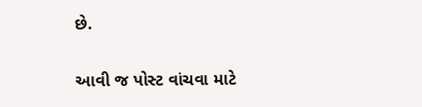છે.

આવી જ પોસ્ટ વાંચવા માટે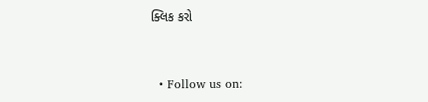ક્લિક કરો


  • Follow us on: